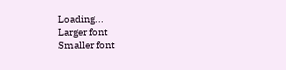Loading...
Larger font
Smaller font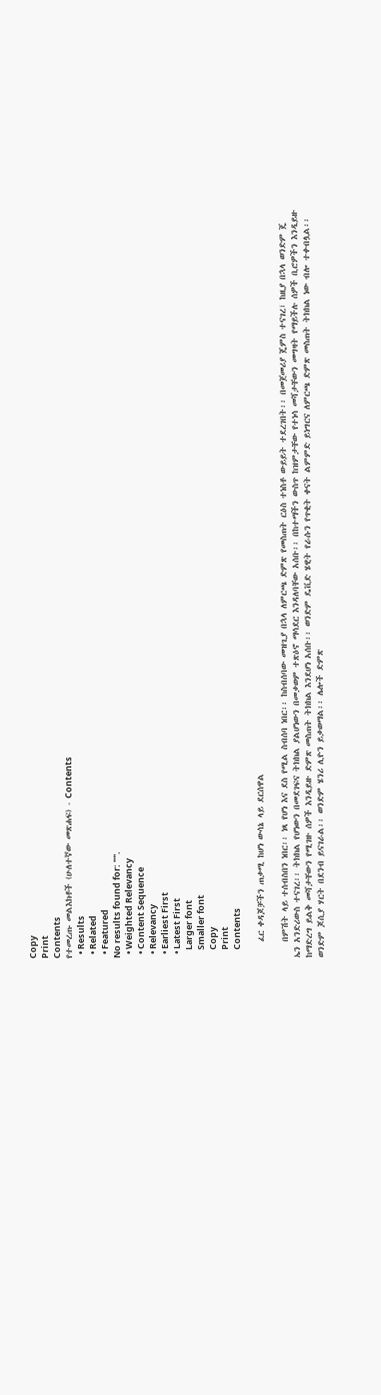Copy
Print
Contents
የተመረጡ መልእክቶች (ሁለተኛው መጽሐፍ) - Contents
  • Results
  • Related
  • Featured
No results found for: "".
  • Weighted Relevancy
  • Content Sequence
  • Relevancy
  • Earliest First
  • Latest First
    Larger font
    Smaller font
    Copy
    Print
    Contents

    ፈር ቀዳጆቻችን ጠቃሚ ከሆነ ውሳኔ ላይ ደርሰዋል

    በምሽት ላይ ተሰብስበን ነበር፡፡ ነጻ የሆነ እና ደስ የሚል ስብሰባ ነበር፡፡ ከስብሰባው መዝጊያ በኋላ ለምርጫ ድምጽ የመስጠት ርዕስ ተነስቶ ውይይት ተደረገበት፡፡ በመጀመሪያ ጄምስ ተናገረ፣ ከዚያ በኋላ ወንድም ጄ ኤን አንድሪውስ ተናገረ፡፡ ትክክል የሆነውን በመደገፍና ትክክል ያልሆነውን በመቃወም ተጽዕኖ ማሳደር እንዳለባቸው አሰቡ፡፡ በከተማችን ውስጥ ከዝምታቸው የተነሳ መሻታቸውን መግዛት የማይችሉ ሰዎች ቢሮዎችን እንዲይዙ ከማድረግ ይልቅ መሻታቸውን የሚገዙ ሰዎች እንዲይዙ ድምጽ መስጠት ትክክል እንደሆነ አሰቡ፡፡ ወንድም ዴቪድ ሄዊት የራሱን የጥቂት ቀናት ልምምድ ይነግርና ለምርጫ ድምጽ መስጠት ትክክል ነው ብሎ ተቀብሏል፡፡ ወንድም ጆሲያ ሃርት በደንብ ይናገራል፡፡ ወንድም ሄንሪ ሊዮን ይቃወማል፡፡ ሌሎች ድምጽ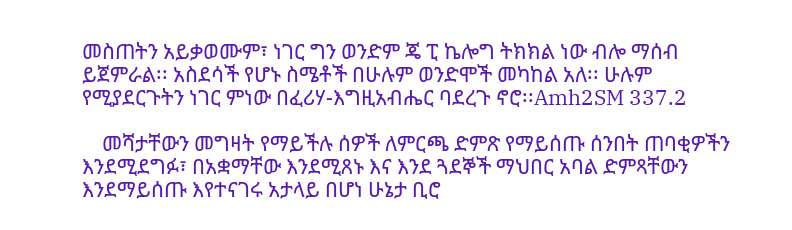መስጠትን አይቃወሙም፣ ነገር ግን ወንድም ጄ ፒ ኬሎግ ትክክል ነው ብሎ ማሰብ ይጀምራል፡፡ አስደሳች የሆኑ ስሜቶች በሁሉም ወንድሞች መካከል አለ፡፡ ሁሉም የሚያደርጉትን ነገር ምነው በፈሪሃ-እግዚአብሔር ባደረጉ ኖሮ፡፡Amh2SM 337.2

    መሻታቸውን መግዛት የማይችሉ ሰዎች ለምርጫ ድምጽ የማይሰጡ ሰንበት ጠባቂዎችን እንደሚደግፉ፣ በአቋማቸው እንደሚጸኑ እና እንደ ጓደኞች ማህበር አባል ድምጻቸውን እንደማይሰጡ እየተናገሩ አታላይ በሆነ ሁኔታ ቢሮ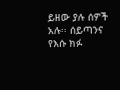ይዘው ያሉ ሰዎች አሉ፡፡ ሰይጣንና የእሱ ክፉ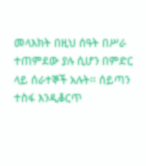መላእክት በዚህ ሰዓት በሥራ ተጠምደው ያሉ ሲሆን በምድር ላይ ሰራተኞች አሉት፡፡ ሰይጣን ተስፋ እንዲቆርጥ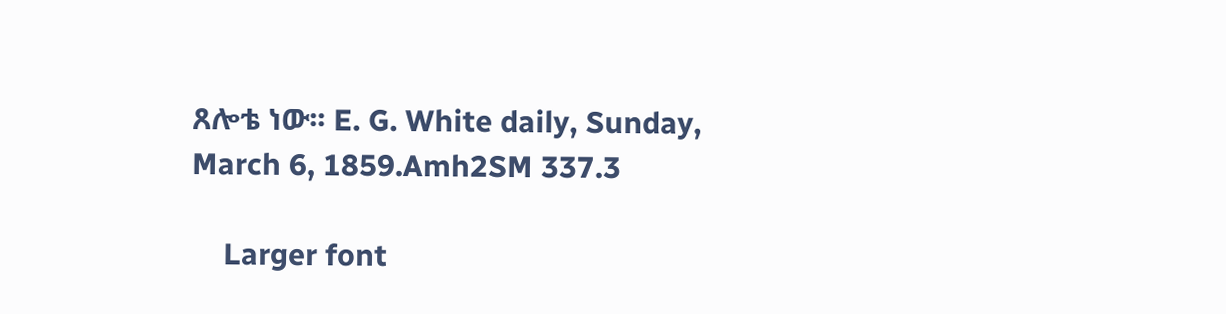ጸሎቴ ነው፡፡ E. G. White daily, Sunday, March 6, 1859.Amh2SM 337.3

    Larger font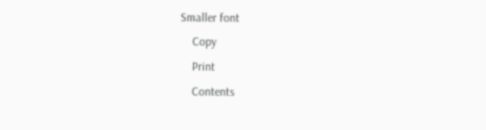Smaller font
    Copy
    Print
    Contents